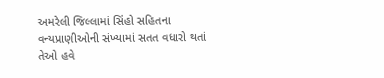અમરેલી જિલ્લામાં સિંહો સહિતના વન્યપ્રાણીઓની સંખ્યામાં સતત વધારો થતાં તેઓ હવે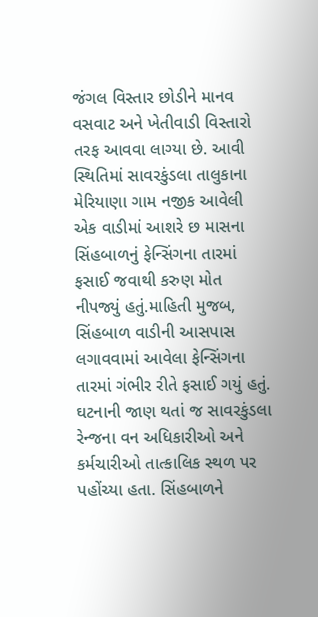જંગલ વિસ્તાર છોડીને માનવ વસવાટ અને ખેતીવાડી વિસ્તારો તરફ આવવા લાગ્યા છે. આવી સ્થિતિમાં સાવરકુંડલા તાલુકાના મેરિયાણા ગામ નજીક આવેલી એક વાડીમાં આશરે છ માસના સિંહબાળનું ફેન્સિંગના તારમાં ફસાઈ જવાથી કરુણ મોત નીપજ્યું હતું.માહિતી મુજબ, સિંહબાળ વાડીની આસપાસ લગાવવામાં આવેલા ફેન્સિંગના તારમાં ગંભીર રીતે ફસાઈ ગયું હતું. ઘટનાની જાણ થતાં જ સાવરકુંડલા રેન્જના વન અધિકારીઓ અને કર્મચારીઓ તાત્કાલિક સ્થળ પર પહોંચ્યા હતા. સિંહબાળને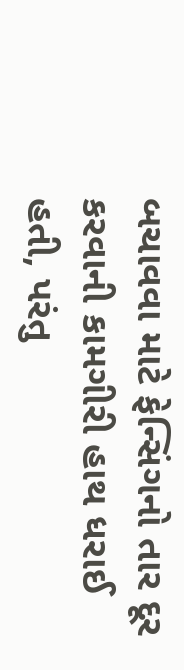બચાવવા માટે ફેન્સિંગનો તાર દૂર કરવાની કામગીરી હાથ ધરાઈ હતી, પરંતુ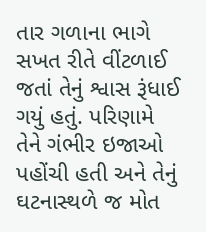તાર ગળાના ભાગે સખત રીતે વીંટળાઈ જતાં તેનું શ્વાસ રૂંધાઈ ગયું હતું. પરિણામે તેને ગંભીર ઇજાઓ પહોંચી હતી અને તેનું ઘટનાસ્થળે જ મોત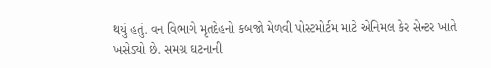થયું હતું. વન વિભાગે મૃતદેહનો કબજો મેળવી પોસ્ટમોર્ટમ માટે એનિમલ કેર સેન્ટર ખાતે ખસેડ્યો છે. સમગ્ર ઘટનાની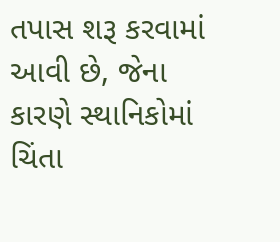તપાસ શરૂ કરવામાં આવી છે, જેના કારણે સ્થાનિકોમાં ચિંતા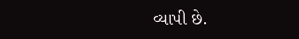વ્યાપી છે.